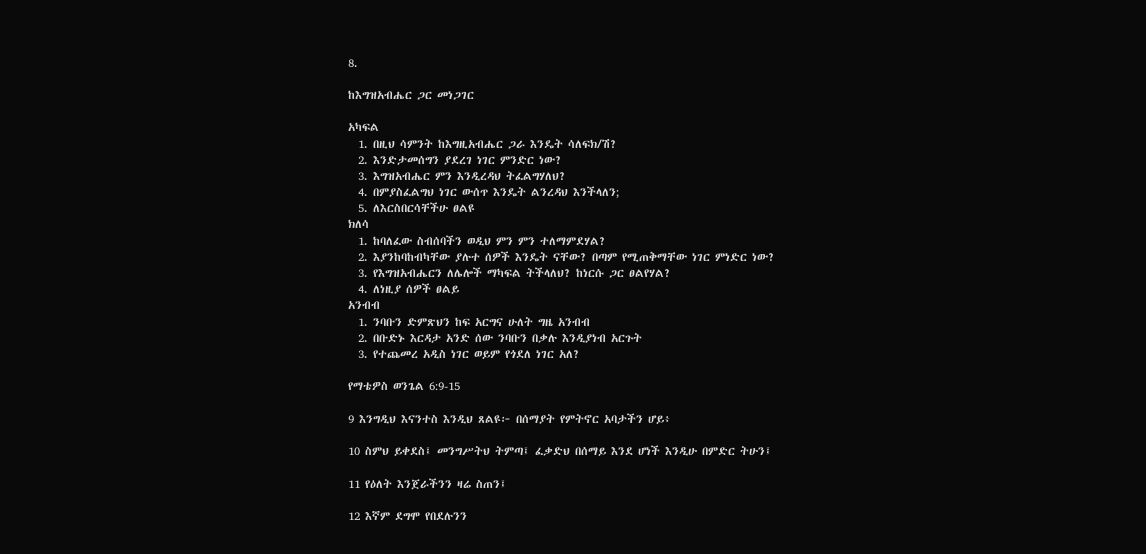8.

ከእግዝአብሔር ጋር መነጋገር

አካፍል
  1. በዚህ ሳምንት ከእግዚአብሔር ጋራ እንዴት ሳለፍክ/ሽ?
  2. እንድታመሰግን ያደረገ ነገር ምንድር ነው?
  3. እግዝአብሔር ምን እንዲረዳህ ትፈልግሃለህ?
  4. በምያስፈልግህ ነገር ውሰጥ እንዴት ልንረዳህ እንችላለን;
  5. ለእርስበርሳቸችሁ ፀልዩ
ክለሳ
  1. ከባለፈው ስብሰባችን ወዲህ ምን ምን ተለማምደሃል?
  2. እያንከባከብካቸው ያሉተ ሰዎች እንዴት ናቸው? በጣም የሚጠቅማቸው ነገር ምነድር ነው?
  3. የእግዝአብሔርን ለሌሎች ማካፍል ትችላለህ? ከነርሱ ጋር ፀልየሃል?
  4. ለነዚያ ሰዎች ፀልይ
አንብብ
  1. ንባቡን ድምጽህን ከፍ አርግና ሁለት ግዜ አንብብ
  2. በቡድኑ እርዳታ አንድ ሰው ንባቡን በቃሉ እንዲያነብ አርጉት
  3. የተጨመረ አዲስ ነገር ወይም የጎደለ ነገር አለ?

የማቴዎስ ወንጌል 6:9-15

9 እንግዲህ እናንተስ እንዲህ ጸልዩ፦ በሰማያት የምትኖር አባታችን ሆይ፥

10 ስምህ ይቀደስ፤ መንግሥትህ ትምጣ፤ ፈቃድህ በሰማይ እንደ ሆነች እንዲሁ በምድር ትሁን፤

11 የዕለት እንጀራችንን ዛሬ ስጠን፤

12 እኛም ደግሞ የበደሉንን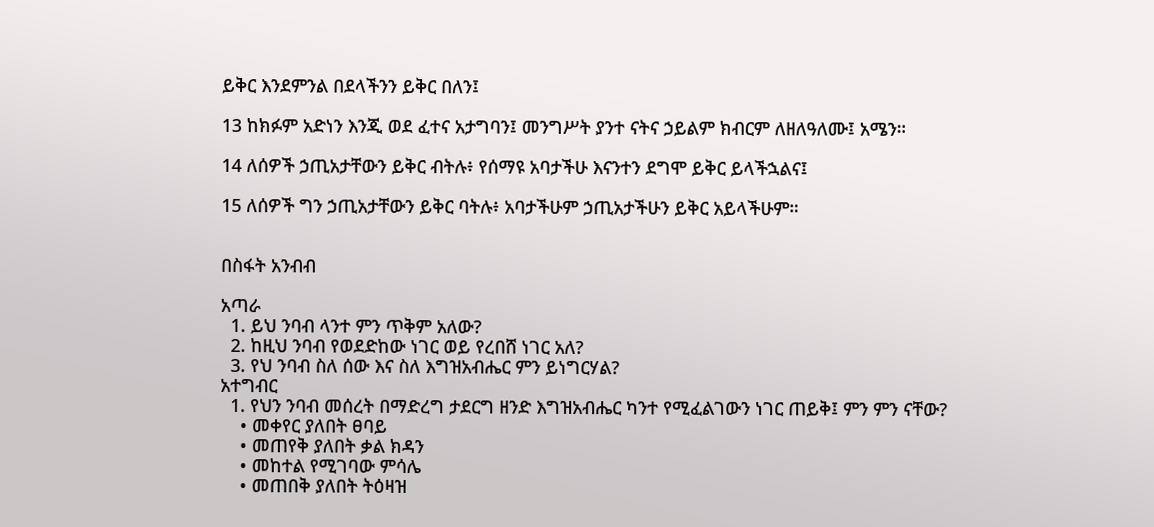ይቅር እንደምንል በደላችንን ይቅር በለን፤

13 ከክፉም አድነን እንጂ ወደ ፈተና አታግባን፤ መንግሥት ያንተ ናትና ኃይልም ክብርም ለዘለዓለሙ፤ አሜን።

14 ለሰዎች ኃጢአታቸውን ይቅር ብትሉ፥ የሰማዩ አባታችሁ እናንተን ደግሞ ይቅር ይላችኋልና፤

15 ለሰዎች ግን ኃጢአታቸውን ይቅር ባትሉ፥ አባታችሁም ኃጢአታችሁን ይቅር አይላችሁም።


በስፋት አንብብ

አጣራ
  1. ይህ ንባብ ላንተ ምን ጥቅም አለው?
  2. ከዚህ ንባብ የወደድከው ነገር ወይ የረበሸ ነገር አለ?
  3. የህ ንባብ ስለ ሰው እና ስለ እግዝአብሔር ምን ይነግርሃል?
አተግብር
  1. የህን ንባብ መሰረት በማድረግ ታደርግ ዘንድ እግዝአብሔር ካንተ የሚፈልገውን ነገር ጠይቅ፤ ምን ምን ናቸው?
    • መቀየር ያለበት ፀባይ
    • መጠየቅ ያለበት ቃል ክዳን
    • መከተል የሚገባው ምሳሌ
    • መጠበቅ ያለበት ትዕዛዝ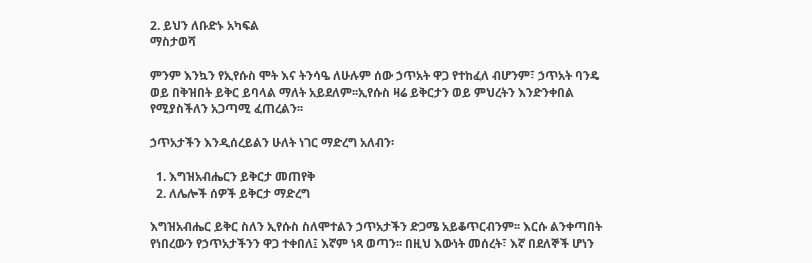2. ይህን ለቡድኑ አካፍል
ማስታወሻ

ምንም እንኳን የኢየሱስ ሞት እና ትንሳዔ ለሁሉም ሰው ኃጥአት ዋጋ የተከፈለ ብሆንም፣ ኃጥአት ባንዴ ወይ በቅዝበት ይቅር ይባላል ማለት አይደለም፡፡ኢየሱስ ዛሬ ይቅርታን ወይ ምህረትን እንድንቀበል የሚያስችለን አጋጣሚ ፈጠረልን፡፡

ኃጥአታችን እንዲሰረይልን ሁለት ነገር ማድረግ አለብን፡

  1. እግዝአብሔርን ይቅርታ መጠየቅ
  2. ለሌሎች ሰዎች ይቅርታ ማድረግ

እግዝአብሔር ይቅር ስለን ኢየሱስ ስለሞተልን ኃጥአታችን ድጋሜ አይቆጥርብንም፡፡ እርሱ ልንቀጣበት የነበረውን የኃጥአታችንን ዋጋ ተቀበለ፤ እኛም ነጻ ወጣን፡፡ በዚህ እውነት መሰረት፣ እኛ በደለኞች ሆነን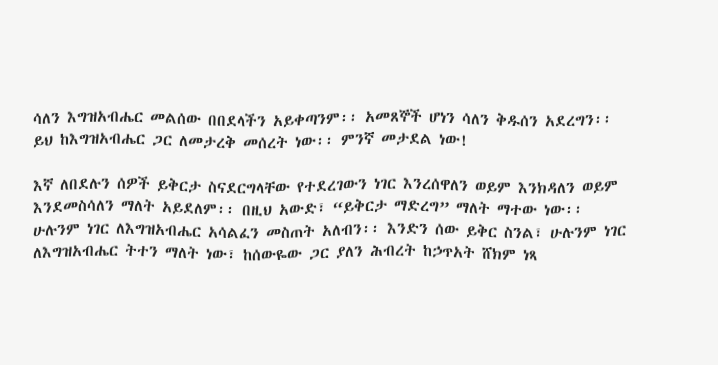ሳለን እግዝአብሔር መልሰው በበደላችን አይቀጣንም፡፡ አመጸኞች ሆነን ሳለን ቅዱሰን አደረግን፡፡ ይህ ከእግዝአብሔር ጋር ለመታረቅ መሰረት ነው፡፡ ምንኛ መታደል ነው!

እኛ ለበደሉን ሰዎች ይቅርታ ስናደርግላቸው የተደረገውን ነገር እንረሰዋለን ወይም እንክዳለን ወይም እንደመስሳለን ማለት አይደለም፡፡ በዚህ አውድ፣ “ይቅርታ ማድረግ” ማለት ማተው ነው፡፡ ሁሉንም ነገር ለእግዝአብሔር አሳልፈን መስጠት አለብን፡፡ እንድን ሰው ይቅር ስንል፣ ሁሉንም ነገር ለእግዝአብሔር ትተን ማለት ነው፣ ከሰውዬው ጋር ያለን ሕብረት ከኃጥአት ሸክም ነጻ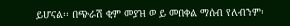ይሆናል፡፡ በጭራሽ ቂም መያዝ ወ ይ መበቀል ማሰብ የለብንም፡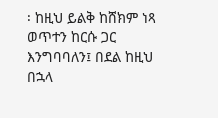፡ ከዚህ ይልቅ ከሸክም ነጻ ወጥተን ከርሱ ጋር እንግባባለን፤ በደል ከዚህ በኋላ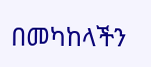በመካከላችን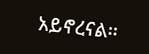አይኖረናል፡፡